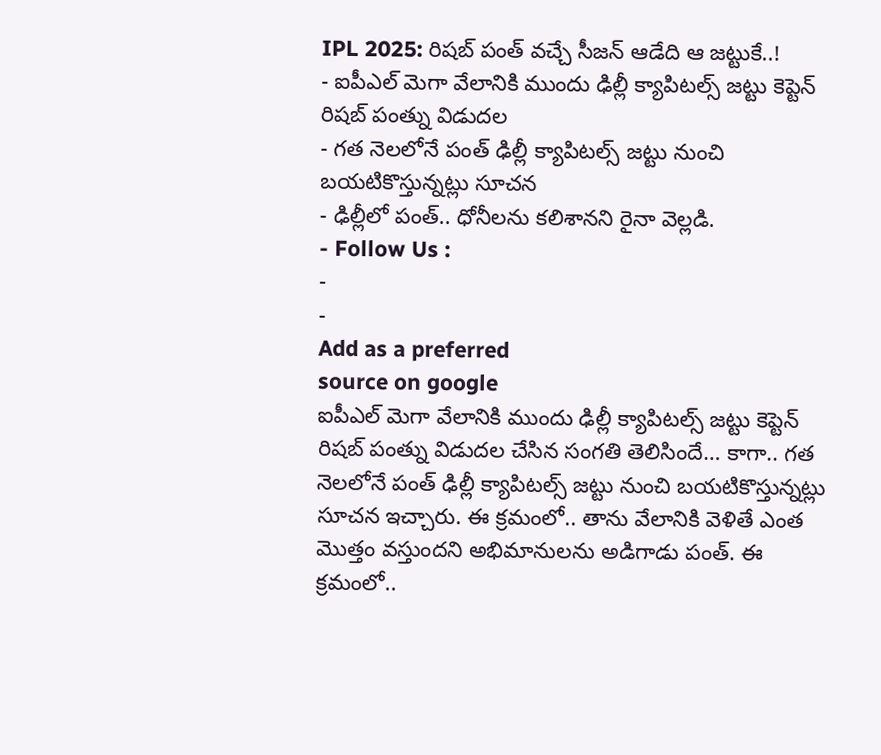IPL 2025: రిషబ్ పంత్ వచ్చే సీజన్ ఆడేది ఆ జట్టుకే..!
- ఐపీఎల్ మెగా వేలానికి ముందు ఢిల్లీ క్యాపిటల్స్ జట్టు కెప్టెన్ రిషబ్ పంత్ను విడుదల
- గత నెలలోనే పంత్ ఢిల్లీ క్యాపిటల్స్ జట్టు నుంచి బయటికొస్తున్నట్లు సూచన
- ఢిల్లీలో పంత్.. ధోనీలను కలిశానని రైనా వెల్లడి.
- Follow Us :
-
-
Add as a preferred
source on google
ఐపీఎల్ మెగా వేలానికి ముందు ఢిల్లీ క్యాపిటల్స్ జట్టు కెప్టెన్ రిషబ్ పంత్ను విడుదల చేసిన సంగతి తెలిసిందే… కాగా.. గత నెలలోనే పంత్ ఢిల్లీ క్యాపిటల్స్ జట్టు నుంచి బయటికొస్తున్నట్లు సూచన ఇచ్చారు. ఈ క్రమంలో.. తాను వేలానికి వెళితే ఎంత మొత్తం వస్తుందని అభిమానులను అడిగాడు పంత్. ఈ క్రమంలో..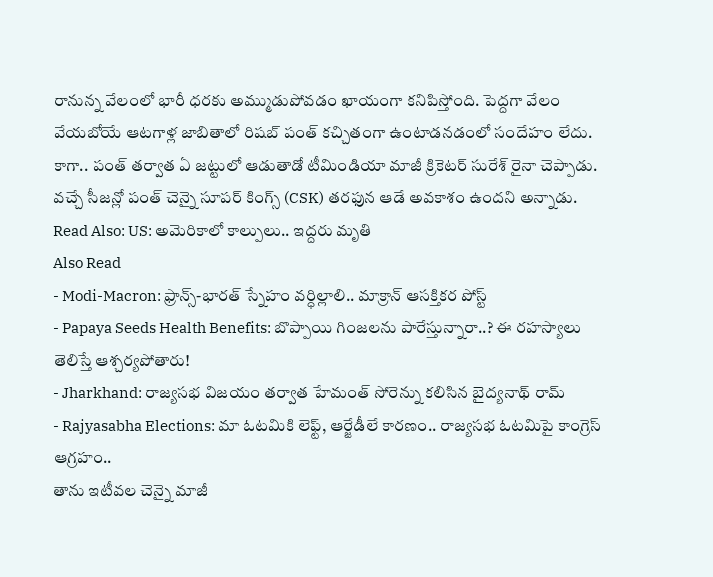రానున్న వేలంలో భారీ ధరకు అమ్ముడుపోవడం ఖాయంగా కనిపిస్తోంది. పెద్దగా వేలం వేయబోయే ఆటగాళ్ల జాబితాలో రిషబ్ పంత్ కచ్చితంగా ఉంటాడనడంలో సందేహం లేదు. కాగా.. పంత్ తర్వాత ఏ జట్టులో ఆడుతాడో టీమిండియా మాజీ క్రికెటర్ సురేశ్ రైనా చెప్పాడు. వచ్చే సీజన్లో పంత్ చెన్నై సూపర్ కింగ్స్ (CSK) తరఫున ఆడే అవకాశం ఉందని అన్నాడు.
Read Also: US: అమెరికాలో కాల్పులు.. ఇద్దరు మృతి
Also Read
- Modi-Macron: ఫ్రాన్స్-భారత్ స్నేహం వర్ధిల్లాలి.. మాక్రాన్ ఆసక్తికర పోస్ట్
- Papaya Seeds Health Benefits: బొప్పాయి గింజలను పారేస్తున్నారా..? ఈ రహస్యాలు తెలిస్తే ఆశ్చర్యపోతారు!
- Jharkhand: రాజ్యసభ విజయం తర్వాత హేమంత్ సోరెన్ను కలిసిన బైద్యనాథ్ రామ్
- Rajyasabha Elections: మా ఓటమికి లెఫ్ట్, ఆర్జేడీలే కారణం.. రాజ్యసభ ఓటమిపై కాంగ్రెస్ ఆగ్రహం..
తాను ఇటీవల చెన్నై మాజీ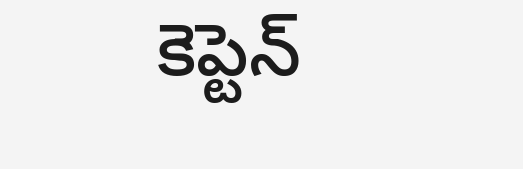కెప్టెన్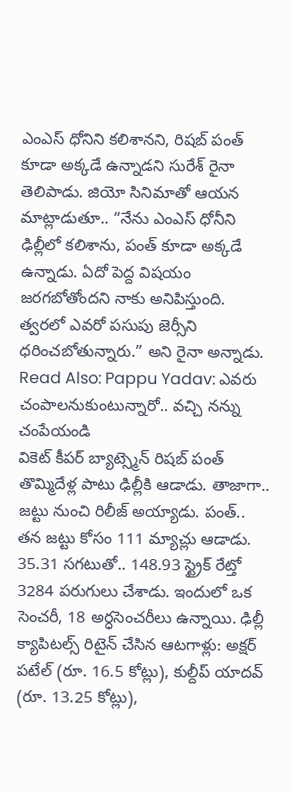ఎంఎస్ ధోనిని కలిశానని, రిషబ్ పంత్ కూడా అక్కడే ఉన్నాడని సురేశ్ రైనా తెలిపాడు. జియో సినిమాతో ఆయన మాట్లాడుతూ.. “నేను ఎంఎస్ ధోనీని ఢిల్లీలో కలిశాను, పంత్ కూడా అక్కడే ఉన్నాడు. ఏదో పెద్ద విషయం జరగబోతోందని నాకు అనిపిస్తుంది. త్వరలో ఎవరో పసుపు జెర్సీని ధరించబోతున్నారు.” అని రైనా అన్నాడు.
Read Also: Pappu Yadav: ఎవరు చంపాలనుకుంటున్నారో.. వచ్చి నన్ను చంపేయండి
వికెట్ కీపర్ బ్యాట్స్మెన్ రిషబ్ పంత్ తొమ్మిదేళ్ల పాటు ఢిల్లీకి ఆడాడు. తాజాగా.. జట్టు నుంచి రిలీజ్ అయ్యాడు. పంత్.. తన జట్టు కోసం 111 మ్యాచ్లు ఆడాడు. 35.31 సగటుతో.. 148.93 స్ట్రైక్ రేట్తో 3284 పరుగులు చేశాడు. ఇందులో ఒక సెంచరీ, 18 అర్ధసెంచరీలు ఉన్నాయి. ఢిల్లీ క్యాపిటల్స్ రిటైన్ చేసిన ఆటగాళ్లు: అక్షర్ పటేల్ (రూ. 16.5 కోట్లు), కుల్దీప్ యాదవ్ (రూ. 13.25 కోట్లు),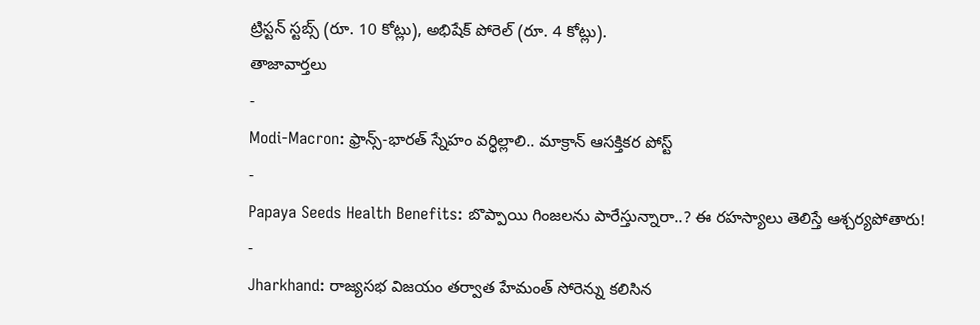ట్రిస్టన్ స్టబ్స్ (రూ. 10 కోట్లు), అభిషేక్ పోరెల్ (రూ. 4 కోట్లు).
తాజావార్తలు
-
Modi-Macron: ఫ్రాన్స్-భారత్ స్నేహం వర్ధిల్లాలి.. మాక్రాన్ ఆసక్తికర పోస్ట్
-
Papaya Seeds Health Benefits: బొప్పాయి గింజలను పారేస్తున్నారా..? ఈ రహస్యాలు తెలిస్తే ఆశ్చర్యపోతారు!
-
Jharkhand: రాజ్యసభ విజయం తర్వాత హేమంత్ సోరెన్ను కలిసిన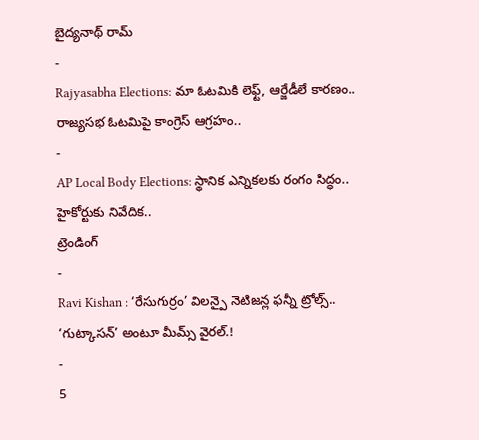బైద్యనాథ్ రామ్
-
Rajyasabha Elections: మా ఓటమికి లెఫ్ట్, ఆర్జేడీలే కారణం.. రాజ్యసభ ఓటమిపై కాంగ్రెస్ ఆగ్రహం..
-
AP Local Body Elections: స్థానిక ఎన్నికలకు రంగం సిద్ధం.. హైకోర్టుకు నివేదిక..
ట్రెండింగ్
-
Ravi Kishan : ‘రేసుగుర్రం’ విలన్పై నెటిజన్ల ఫన్నీ ట్రోల్స్.. ‘గుట్కాసన్’ అంటూ మీమ్స్ వైరల్.!
-
5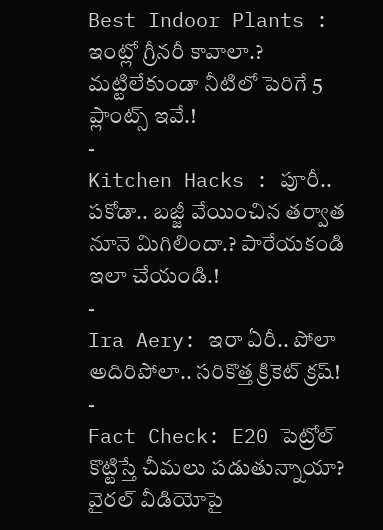Best Indoor Plants : ఇంట్లో గ్రీనరీ కావాలా.? మట్టిలేకుండా నీటిలో పెరిగే 5 ప్లాంట్స్ ఇవే.!
-
Kitchen Hacks : పూరీ.. పకోడా.. బజ్జీ వేయించిన తర్వాత నూనె మిగిలిందా.? పారేయకండి ఇలా చేయండి.!
-
Ira Aery: ఇరా ఏరీ.. పోలా అదిరిపోలా.. సరికొత్త క్రికెట్ క్రష్!
-
Fact Check: E20 పెట్రోల్ కొట్టిస్తే చీమలు పడుతున్నాయా? వైరల్ వీడియోపై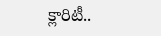క్లారిటీ..